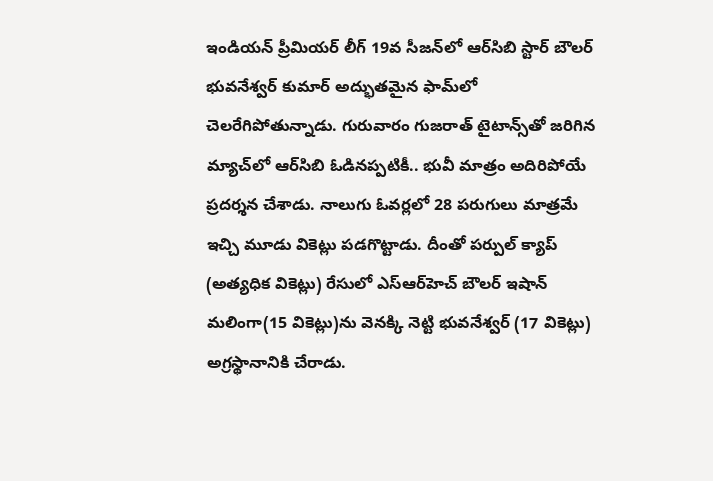ఇండియన్ ప్రీమియర్ లీగ్ 19వ సీజన్‌లో ఆర్‌సిబి స్టార్ బౌలర్ భువనేశ్వర్ కుమార్ అద్భుతమైన ఫామ్‌లో చెలరేగిపోతున్నాడు. గురువారం గుజరాత్ టైటాన్స్‌తో జరిగిన మ్యాచ్‌లో ఆర్‌సిబి ఓడినప్పటికీ.. భువీ మాత్రం అదిరిపోయే ప్రదర్శన చేశాడు. నాలుగు ఓవర్లలో 28 పరుగులు మాత్రమే ఇచ్చి మూడు వికెట్లు పడగొట్టాడు. దీంతో పర్పుల్ క్యాప్ (అత్యధిక వికెట్లు) రేసులో ఎస్ఆర్‌హెచ్ బౌలర్ ఇషాన్ మలింగా(15 వికెట్లు)ను వెనక్కి నెట్టి భువనేశ్వర్ (17 వికెట్లు) అగ్రస్థానానికి చేరాడు.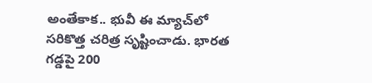అంతేకాక.. భువీ ఈ మ్యాచ్‌లో సరికొత్త చరిత్ర సృష్టించాడు. భారత గడ్డపై 200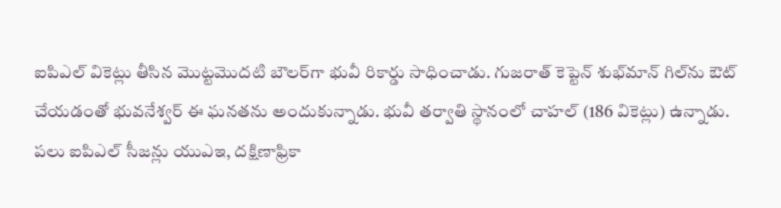ఐపిఎల్ వికెట్లు తీసిన మొట్టమొదటి బౌలర్‌గా భువీ రికార్డు సాధించాడు. గుజరాత్ కెప్టెన్ శుభ్‌మాన్ గిల్‌ను ఔట్ చేయడంతో భువనేశ్వర్ ఈ ఘనతను అందుకున్నాడు. భువీ తర్వాతి స్థానంలో చాహల్ (186 వికెట్లు) ఉన్నాడు. పలు ఐపిఎల్ సీజన్లు యుఎఇ, దక్షిణాఫ్రికా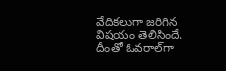వేదికలుగా జరిగిన విషయం తెలిసిందే. దీంతో ఓవరాల్‌గా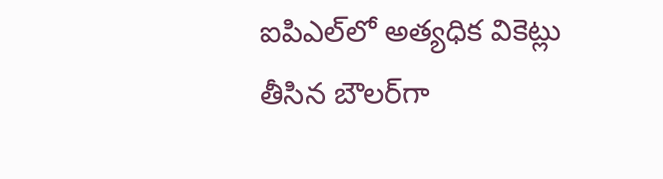ఐపిఎల్‌లో అత్యధిక వికెట్లు తీసిన బౌలర్‌గా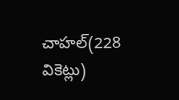చాహల్(228 వికెట్లు)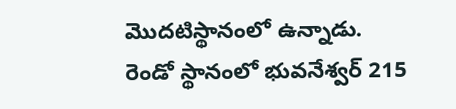మొదటిస్థానంలో ఉన్నాడు. రెండో స్థానంలో భువనేశ్వర్ 215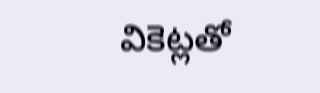వికెట్లతో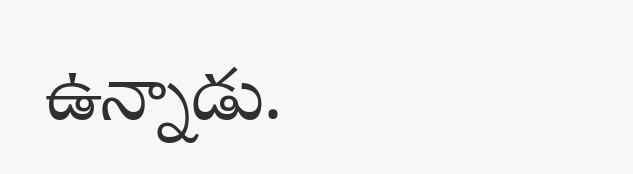ఉన్నాడు.